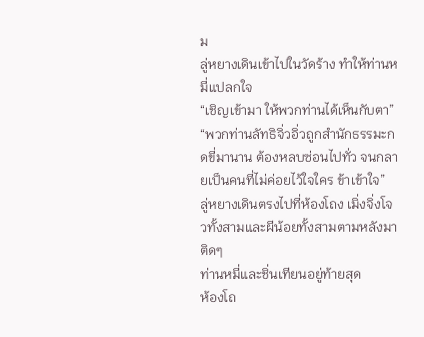ม
ลู่หยางเดินเข้าไปในวัดร้าง ทำให้ท่านหมี่แปลกใจ
“เชิญเข้ามา ให้พวกท่านได้เห็นกับตา”
“พวกท่านลัทธิจิ่วอิ่วถูกสำนักธรรมะกดขี่มานาน ต้องหลบซ่อนไปทั่ว จนกลายเป็นคนที่ไม่ค่อยไว้ใจใคร ข้าเข้าใจ”
ลู่หยางเดินตรงไปที่ห้องโถง เมิ่งจิ่งโจวทั้งสามและผีน้อยทั้งสามตามหลังมาติดๆ
ท่านหมี่และชิ่นเทียนอยู่ท้ายสุด
ห้องโถ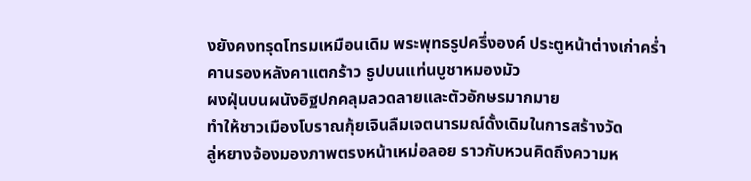งยังคงทรุดโทรมเหมือนเดิม พระพุทธรูปครึ่งองค์ ประตูหน้าต่างเก่าคร่ำ
คานรองหลังคาแตกร้าว ธูปบนแท่นบูชาหมองมัว
ผงฝุ่นบนผนังอิฐปกคลุมลวดลายและตัวอักษรมากมาย
ทำให้ชาวเมืองโบราณกุ้ยเจินลืมเจตนารมณ์ดั้งเดิมในการสร้างวัด
ลู่หยางจ้องมองภาพตรงหน้าเหม่อลอย ราวกับหวนคิดถึงความห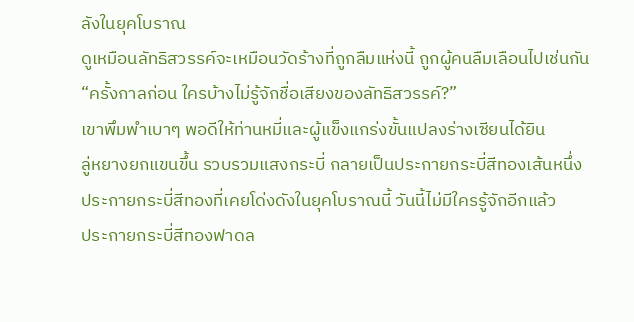ลังในยุคโบราณ
ดูเหมือนลัทธิสวรรค์จะเหมือนวัดร้างที่ถูกลืมแห่งนี้ ถูกผู้คนลืมเลือนไปเช่นกัน
“ครั้งกาลก่อน ใครบ้างไม่รู้จักชื่อเสียงของลัทธิสวรรค์?”
เขาพึมพำเบาๆ พอดีให้ท่านหมี่และผู้แข็งแกร่งขั้นแปลงร่างเซียนได้ยิน
ลู่หยางยกแขนขึ้น รวบรวมแสงกระบี่ กลายเป็นประกายกระบี่สีทองเส้นหนึ่ง
ประกายกระบี่สีทองที่เคยโด่งดังในยุคโบราณนี้ วันนี้ไม่มีใครรู้จักอีกแล้ว
ประกายกระบี่สีทองฟาดล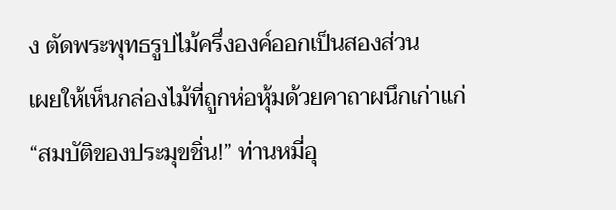ง ตัดพระพุทธรูปไม้ครึ่งองค์ออกเป็นสองส่วน
เผยให้เห็นกล่องไม้ที่ถูกห่อหุ้มด้วยคาถาผนึกเก่าแก่
“สมบัติของประมุขชิ่น!” ท่านหมี่อุ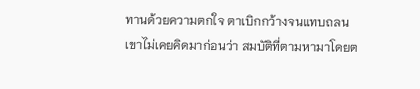ทานด้วยความตกใจ ตาเบิกกว้างจนแทบถลน
เขาไม่เคยคิดมาก่อนว่า สมบัติที่ตามหามาโดยต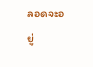ลอดจะอยู่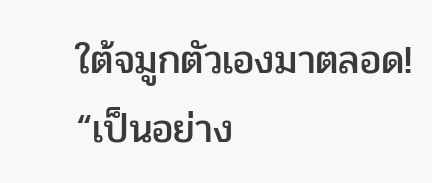ใต้จมูกตัวเองมาตลอด!
“เป็นอย่าง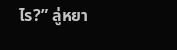ไร?” ลู่หยา